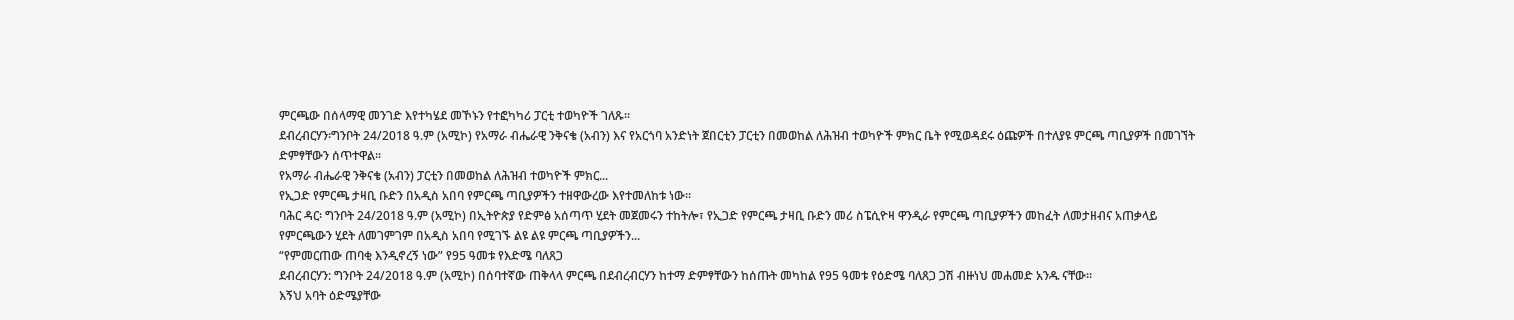ምርጫው በሰላማዊ መንገድ እየተካሄደ መኾኑን የተፎካካሪ ፓርቲ ተወካዮች ገለጹ።
ደብረብርሃን፡ግንቦት 24/2018 ዓ.ም (አሚኮ) የአማራ ብሔራዊ ንቅናቄ (አብን) እና የአርጎባ አንድነት ጀበርቲን ፓርቲን በመወከል ለሕዝብ ተወካዮች ምክር ቤት የሚወዳደሩ ዕጩዎች በተለያዩ ምርጫ ጣቢያዎች በመገኘት ድምፃቸውን ሰጥተዋል።
የአማራ ብሔራዊ ንቅናቄ (አብን) ፓርቲን በመወከል ለሕዝብ ተወካዮች ምክር...
የኢጋድ የምርጫ ታዛቢ ቡድን በአዲስ አበባ የምርጫ ጣቢያዎችን ተዘዋውረው እየተመለከቱ ነው።
ባሕር ዳር፡ ግንቦት 24/2018 ዓ.ም (አሚኮ) በኢትዮጵያ የድምፅ አሰጣጥ ሂደት መጀመሩን ተከትሎ፣ የኢጋድ የምርጫ ታዛቢ ቡድን መሪ ስፔሲዮዛ ዋንዲራ የምርጫ ጣቢያዎችን መከፈት ለመታዘብና አጠቃላይ የምርጫውን ሂደት ለመገምገም በአዲስ አበባ የሚገኙ ልዩ ልዩ ምርጫ ጣቢያዎችን...
“የምመርጠው ጠባቂ እንዲኖረኝ ነው” የ95 ዓመቱ የእድሜ ባለጸጋ
ደብረብርሃን: ግንቦት 24/2018 ዓ.ም (አሚኮ) በሰባተኛው ጠቅላላ ምርጫ በደብረብርሃን ከተማ ድምፃቸውን ከሰጡት መካከል የ95 ዓመቱ የዕድሜ ባለጸጋ ጋሽ ብዙነህ መሐመድ አንዱ ናቸው።
እኝህ አባት ዕድሜያቸው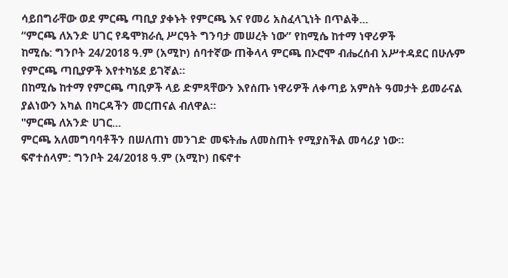ሳይበግራቸው ወደ ምርጫ ጣቢያ ያቀኑት የምርጫ እና የመሪ አስፈላጊነት በጥልቅ...
“ምርጫ ለአንድ ሀገር የዴሞክራሲ ሥርዓት ግንባታ መሠረት ነው” የከሚሴ ከተማ ነዋሪዎች
ከሚሴ: ግንቦት 24/2018 ዓ.ም (አሚኮ) ሰባተኛው ጠቅላላ ምርጫ በኦሮሞ ብሔረሰብ አሥተዳደር በሁሉም የምርጫ ጣቢያዎች እየተካሄደ ይገኛል።
በከሚሴ ከተማ የምርጫ ጣቢዎች ላይ ድምጻቸውን እየሰጡ ነዋሪዎች ለቀጣይ አምስት ዓመታት ይመራናል ያልነውን አካል በካርዳችን መርጠናል ብለዋል።
"ምርጫ ለአንድ ሀገር...
ምርጫ አለመግባባቶችን በሠለጠነ መንገድ መፍትሔ ለመስጠት የሚያስችል መሳሪያ ነው።
ፍኖተሰላም: ግንቦት 24/2018 ዓ.ም (አሚኮ) በፍኖተ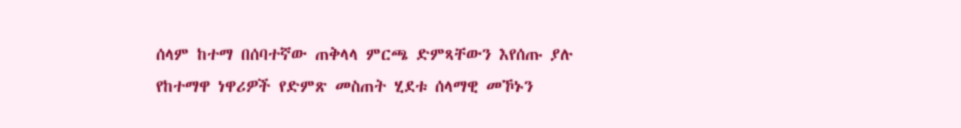ሰላም ከተማ በሰባተኛው ጠቅላላ ምርጫ ድምጻቸውን እየሰጡ ያሉ የከተማዋ ነዋሪዎች የድምጽ መስጠት ሂደቱ ሰላማዊ መኾኑን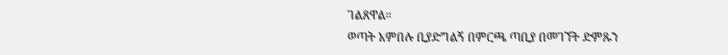ገልጸዋል።
ወጣት አምበሉ ቢያድግልኝ በምርጫ ጣቢያ በመገኘት ድምጹን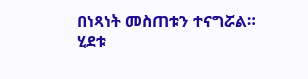በነጻነት መስጠቱን ተናግሯል።
ሂደቱ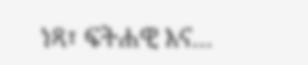ነጻ፣ ፍትሐዊ እና...